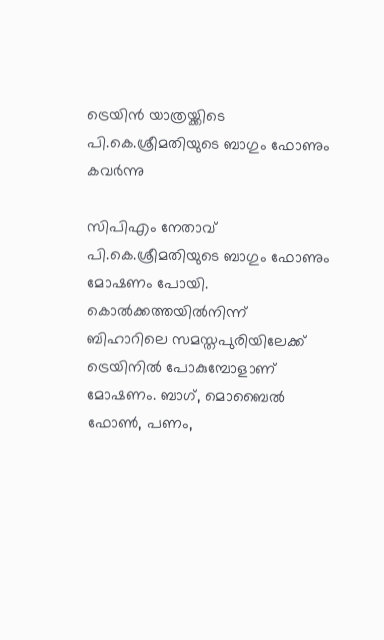ട്രെയിന്‍ യാത്രയ്ക്കിടെ പി.കെ.ശ്രീമതിയുടെ ബാഗും ഫോണും കവര്‍ന്നു

സിപിഎം നേതാവ് പി.കെ.ശ്രീമതിയുടെ ബാഗും ഫോണും മോഷണം പോയി. കൊല്‍ക്കത്തയില്‍നിന്ന് ബിഹാറിലെ സമസ്തപുരിയിലേക്ക് ട്രെയിനില്‍ പോകുമ്പോളാണ് മോഷണം. ബാഗ്, മൊബൈല്‍ ഫോണ്‍, പണം,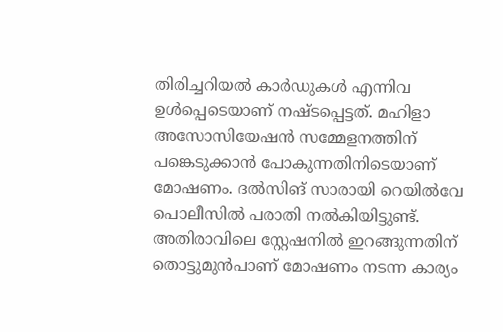തിരിച്ചറിയല്‍ കാര്‍ഡുകള്‍ എന്നിവ ഉള്‍പ്പെടെയാണ് നഷ്ടപ്പെട്ടത്. മഹിളാ അസോസിയേഷന്‍ സമ്മേളനത്തിന് പങ്കെടുക്കാന്‍ പോകുന്നതിനിടെയാണ് മോഷണം. ദല്‍സിങ് സാരായി റെയില്‍വേ പൊലീസില്‍ പരാതി നല്‍കിയിട്ടുണ്ട്.
അതിരാവിലെ സ്റ്റേഷനില്‍ ഇറങ്ങുന്നതിന് തൊട്ടുമുന്‍പാണ് മോഷണം നടന്ന കാര്യം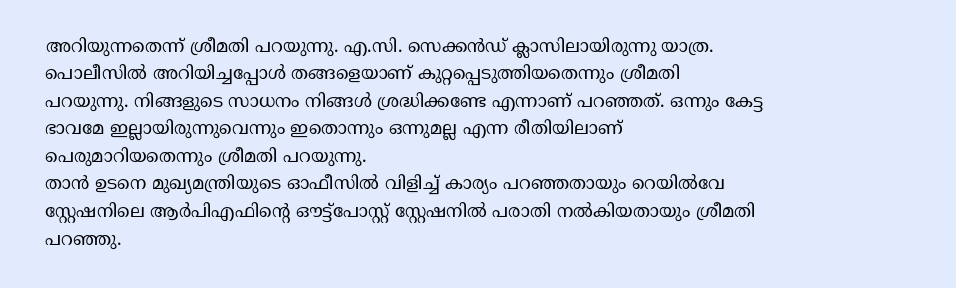അറിയുന്നതെന്ന് ശ്രീമതി പറയുന്നു. എ.സി. സെക്കന്‍ഡ് ക്ലാസിലായിരുന്നു യാത്ര. പൊലീസില്‍ അറിയിച്ചപ്പോള്‍ തങ്ങളെയാണ് കുറ്റപ്പെടുത്തിയതെന്നും ശ്രീമതി പറയുന്നു. നിങ്ങളുടെ സാധനം നിങ്ങള്‍ ശ്രദ്ധിക്കണ്ടേ എന്നാണ് പറഞ്ഞത്. ഒന്നും കേട്ട ഭാവമേ ഇല്ലായിരുന്നുവെന്നും ഇതൊന്നും ഒന്നുമല്ല എന്ന രീതിയിലാണ് പെരുമാറിയതെന്നും ശ്രീമതി പറയുന്നു.
താന്‍ ഉടനെ മുഖ്യമന്ത്രിയുടെ ഓഫീസില്‍ വിളിച്ച് കാര്യം പറഞ്ഞതായും റെയില്‍വേ സ്റ്റേഷനിലെ ആര്‍പിഎഫിന്റെ ഔട്ട്‌പോസ്റ്റ് സ്റ്റേഷനില്‍ പരാതി നല്‍കിയതായും ശ്രീമതി പറഞ്ഞു.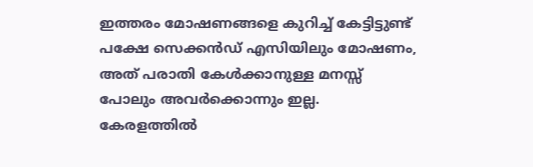ഇത്തരം മോഷണങ്ങളെ കുറിച്ച് കേട്ടിട്ടുണ്ട് പക്ഷേ സെക്കന്‍ഡ് എസിയിലും മോഷണം, അത് പരാതി കേള്‍ക്കാനുള്ള മനസ്സ് പോലും അവര്‍ക്കൊന്നും ഇല്ല. കേരളത്തില്‍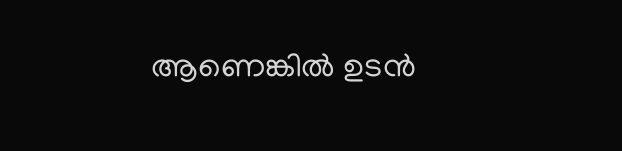ആണെങ്കില്‍ ഉടന്‍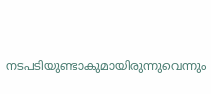നടപടിയുണ്ടാകുമായിരുന്നുവെന്നും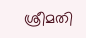ശ്രീമതി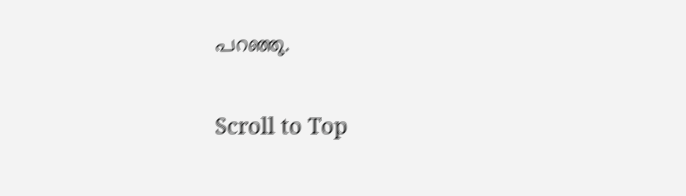പറഞ്ഞു.

Scroll to Top